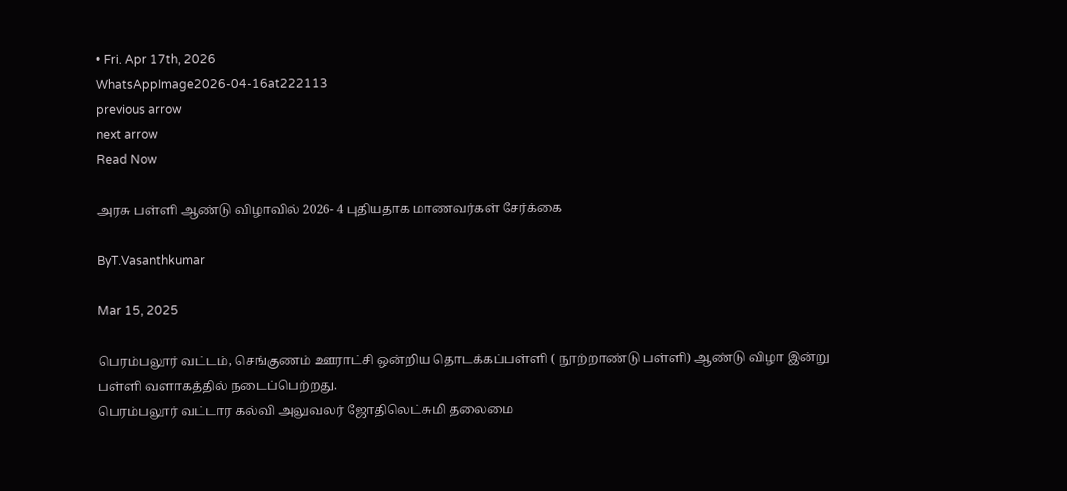• Fri. Apr 17th, 2026
WhatsAppImage2026-04-16at222113
previous arrow
next arrow
Read Now

அரசு பள்ளி ஆண்டு விழாவில் 2026- 4 புதியதாக மாணவர்கள் சேர்க்கை

ByT.Vasanthkumar

Mar 15, 2025

பெரம்பலூர் வட்டம், செங்குணம் ஊராட்சி ஒன்றிய தொடக்கப்பள்ளி ( நூற்றாண்டு பள்ளி) ஆண்டு விழா இன்று பள்ளி வளாகத்தில் நடைப்பெற்றது.
பெரம்பலூர் வட்டார கல்வி அலுவலர் ஜோதிலெட்சுமி தலைமை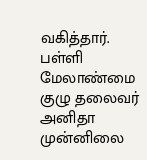வகித்தார். பள்ளி மேலாண்மை குழு தலைவர் அனிதா முன்னிலை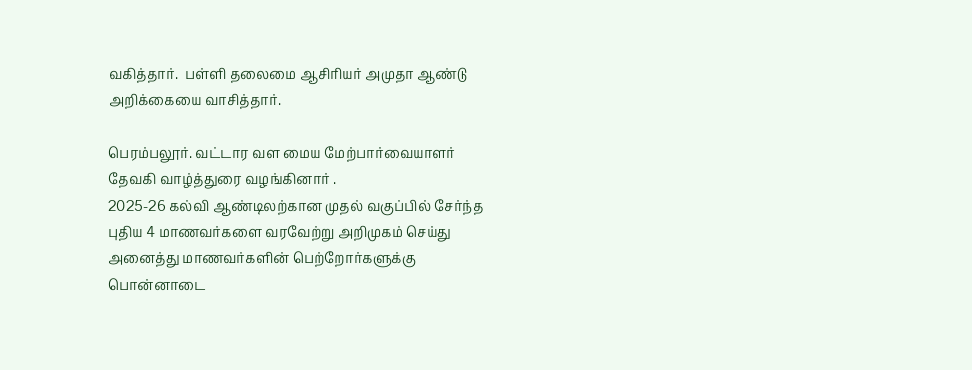வகித்தார்.  பள்ளி தலைமை ஆசிரியர் அமுதா ஆண்டு அறிக்கையை வாசித்தார்.

பெரம்பலூர். வட்டார வள மைய மேற்பார்வையாளர் தேவகி வாழ்த்துரை வழங்கினார் .
2025-26 கல்வி ஆண்டிலற்கான முதல் வகுப்பில் சேர்ந்த புதிய 4 மாணவர்களை வரவேற்று அறிமுகம் செய்து அனைத்து மாணவர்களின் பெற்றோர்களுக்கு பொன்னாடை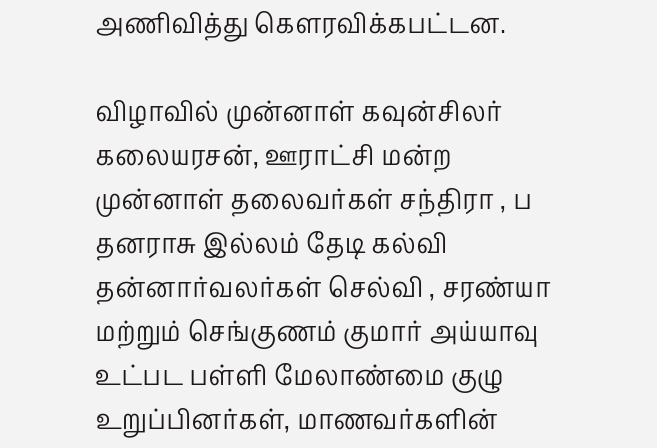அணிவித்து கௌரவிக்கபட்டன.

விழாவில் முன்னாள் கவுன்சிலர் கலையரசன், ஊராட்சி மன்ற முன்னாள் தலைவர்கள் சந்திரா , ப தனராசு இல்லம் தேடி கல்வி தன்னார்வலர்கள் செல்வி , சரண்யா மற்றும் செங்குணம் குமார் அய்யாவு உட்பட பள்ளி மேலாண்மை குழு உறுப்பினர்கள், மாணவர்களின்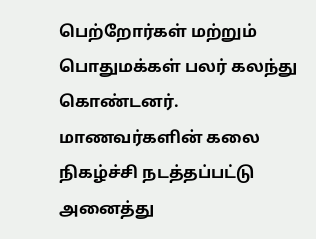பெற்றோர்கள் மற்றும் பொதுமக்கள் பலர் கலந்து கொண்டனர்.
மாணவர்களின் கலை நிகழ்ச்சி நடத்தப்பட்டு அனைத்து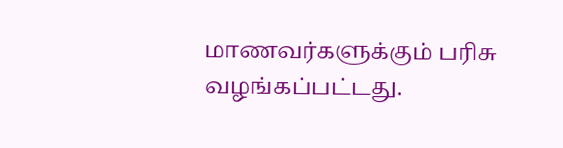மாணவர்களுக்கும் பரிசு வழங்கப்பட்டது.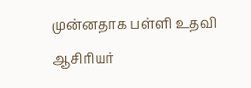முன்னதாக பள்ளி உதவி ஆசிரியர்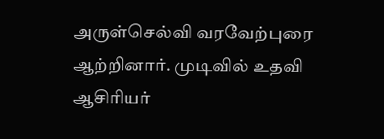அருள்செல்வி வரவேற்புரை ஆற்றினார். முடிவில் உதவி ஆசிரியர்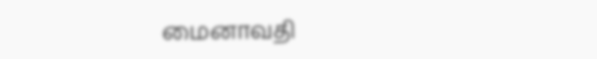மைனாவதி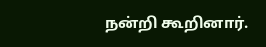நன்றி கூறினார்.